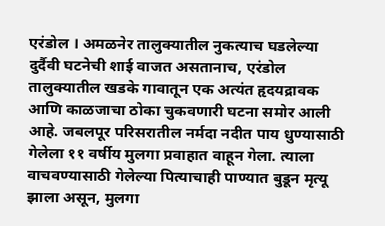एरंडोल । अमळनेर तालुक्यातील नुकत्याच घडलेल्या दुर्दैवी घटनेची शाई वाजत असतानाच, एरंडोल तालुक्यातील खडके गावातून एक अत्यंत हृदयद्रावक आणि काळजाचा ठोका चुकवणारी घटना समोर आली आहे. जबलपूर परिसरातील नर्मदा नदीत पाय धुण्यासाठी गेलेला ११ वर्षीय मुलगा प्रवाहात वाहून गेला. त्याला वाचवण्यासाठी गेलेल्या पित्याचाही पाण्यात बुडून मृत्यू झाला असून, मुलगा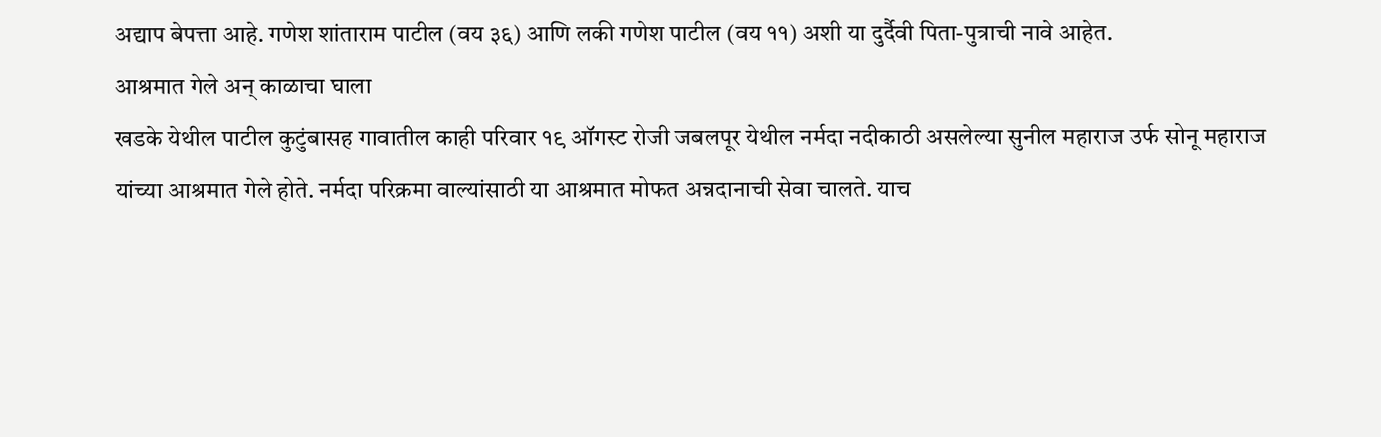अद्याप बेपत्ता आहे. गणेश शांताराम पाटील (वय ३६) आणि लकी गणेश पाटील (वय ११) अशी या दुर्दैवी पिता-पुत्राची नावे आहेत.
आश्रमात गेले अन् काळाचा घाला
खडके येथील पाटील कुटुंबासह गावातील काही परिवार १९ ऑगस्ट रोजी जबलपूर येथील नर्मदा नदीकाठी असलेल्या सुनील महाराज उर्फ सोनू महाराज यांच्या आश्रमात गेले होते. नर्मदा परिक्रमा वाल्यांसाठी या आश्रमात मोफत अन्नदानाची सेवा चालते. याच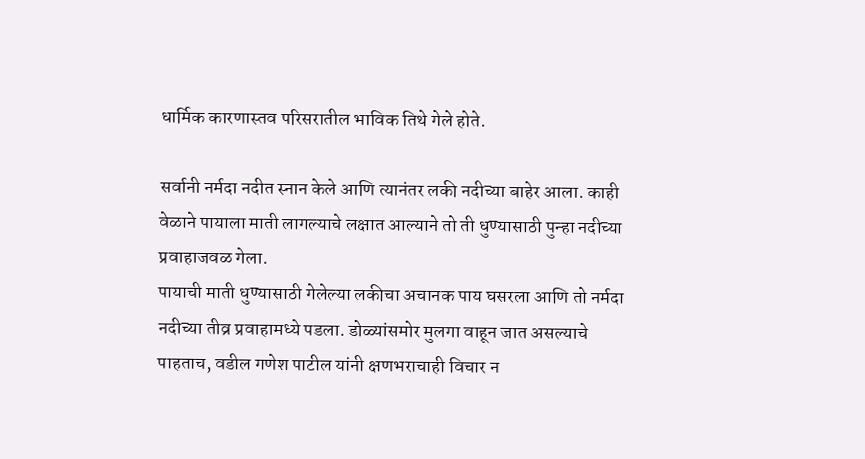धार्मिक कारणास्तव परिसरातील भाविक तिथे गेले होते.

सर्वानी नर्मदा नदीत स्नान केले आणि त्यानंतर लकी नदीच्या बाहेर आला. काही वेळाने पायाला माती लागल्याचे लक्षात आल्याने तो ती धुण्यासाठी पुन्हा नदीच्या प्रवाहाजवळ गेला.
पायाची माती धुण्यासाठी गेलेल्या लकीचा अचानक पाय घसरला आणि तो नर्मदा नदीच्या तीव्र प्रवाहामध्ये पडला. डोळ्यांसमोर मुलगा वाहून जात असल्याचे पाहताच, वडील गणेश पाटील यांनी क्षणभराचाही विचार न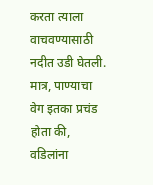करता त्याला वाचवण्यासाठी नदीत उडी घेतली. मात्र, पाण्याचा वेग इतका प्रचंड होता की, वडिलांना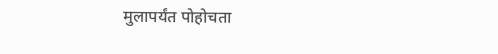मुलापर्यंत पोहोचता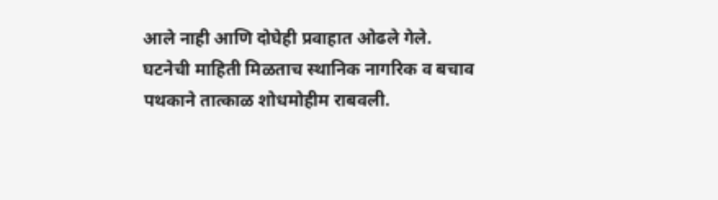आले नाही आणि दोघेही प्रवाहात ओढले गेले.
घटनेची माहिती मिळताच स्थानिक नागरिक व बचाव पथकाने तात्काळ शोधमोहीम राबवली.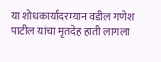या शोधकार्यादरम्यान वडील गणेश पाटील यांचा मृतदेह हाती लागला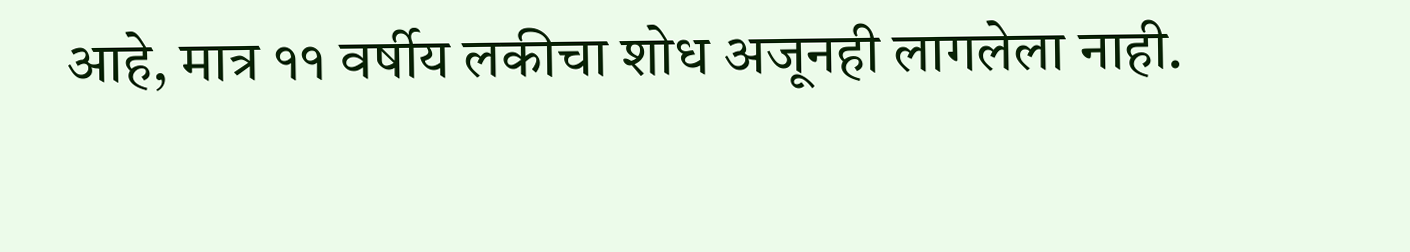आहे, मात्र ११ वर्षीय लकीचा शोध अजूनही लागलेला नाही.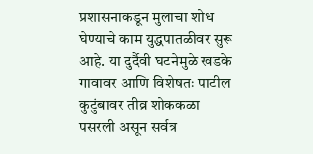प्रशासनाकडून मुलाचा शोध घेण्याचे काम युद्धपातळीवर सुरू आहे. या दुर्दैवी घटनेमुळे खडके गावावर आणि विशेषतः पाटील कुटुंबावर तीव्र शोककळा पसरली असून सर्वत्र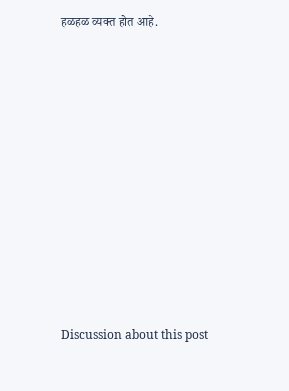हळहळ व्यक्त होत आहे.















Discussion about this post